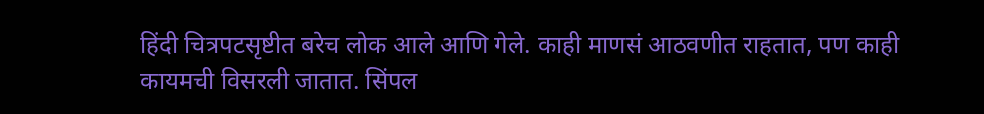हिंदी चित्रपटसृष्टीत बरेच लोक आले आणि गेले. काही माणसं आठवणीत राहतात, पण काही कायमची विसरली जातात. सिंपल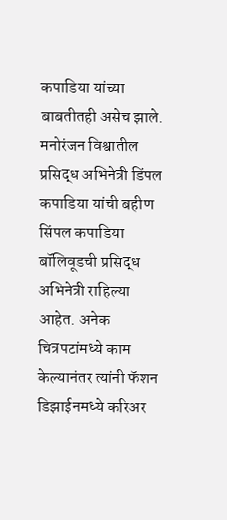कपाडिया यांच्या बाबतीतही असेच झाले. मनोरंजन विश्वातील प्रसिद्ध अभिनेत्री डिंपल कपाडिया यांची बहीण सिंपल कपाडिया बॉलिवूडची प्रसिद्ध अभिनेत्री राहिल्या आहेत. अनेक चित्रपटांमध्ये काम केल्यानंतर त्यांनी फॅशन डिझाईनमध्ये करिअर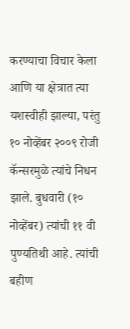करण्याचा विचार केला आणि या क्षेत्रात त्या यशस्वीही झाल्या, परंतु १० नोव्हेंबर २००९ रोजी कॅन्सरमुळे त्यांचे निधन झाले. बुधवारी (१० नोव्हेंबर) त्यांची ११ वी पुण्यतिथी आहे. त्यांची बहीण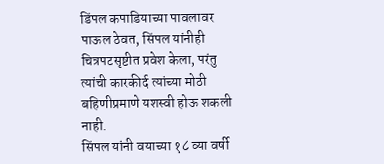डिंपल कपाडियाच्या पावलावर पाऊल ठेवत, सिंपल यांनीही चित्रपटसृष्टीत प्रवेश केला, परंतु त्यांची कारकीर्द त्यांच्या मोठी बहिणीप्रमाणे यशस्वी होऊ शकली नाही.
सिंपल यांनी वयाच्या १८ व्या वर्षी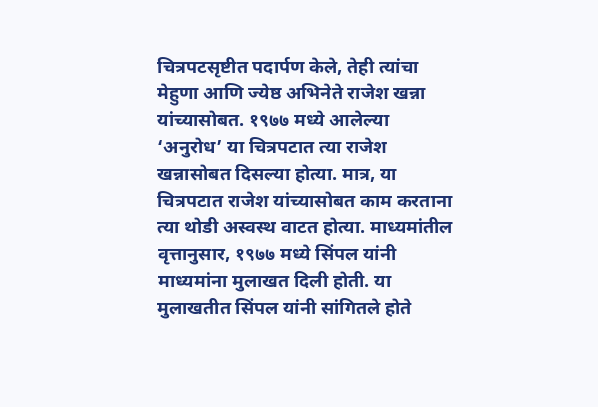चित्रपटसृष्टीत पदार्पण केले, तेही त्यांचा मेहुणा आणि ज्येष्ठ अभिनेते राजेश खन्ना यांच्यासोबत. १९७७ मध्ये आलेल्या ‘अनुरोध’ या चित्रपटात त्या राजेश खन्नासोबत दिसल्या होत्या. मात्र, या चित्रपटात राजेश यांच्यासोबत काम करताना त्या थोडी अस्वस्थ वाटत होत्या. माध्यमांतील वृत्तानुसार, १९७७ मध्ये सिंपल यांनी माध्यमांना मुलाखत दिली होती. या मुलाखतीत सिंपल यांनी सांगितले होते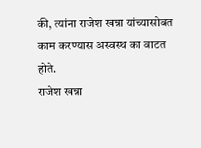की, त्यांना राजेश खन्ना यांच्यासोबत काम करण्यास अस्वस्थ का वाटत होते.
राजेश खन्ना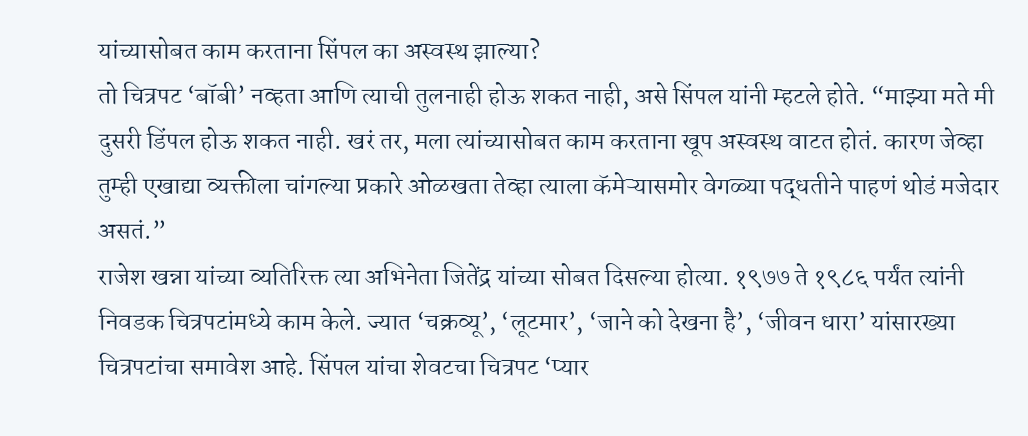यांच्यासोबत काम करताना सिंपल का अस्वस्थ झाल्या?
तो चित्रपट ‘बॉबी’ नव्हता आणि त्याची तुलनाही होऊ शकत नाही, असे सिंपल यांनी म्हटले होते. “माझ्या मते मी दुसरी डिंपल होऊ शकत नाही. खरं तर, मला त्यांच्यासोबत काम करताना खूप अस्वस्थ वाटत होतं. कारण जेव्हा तुम्ही एखाद्या व्यक्तीला चांगल्या प्रकारे ओळखता तेव्हा त्याला कॅमेऱ्यासमोर वेगळ्या पद्धतीने पाहणं थोडं मजेदार असतं.”
राजेश खन्ना यांच्या व्यतिरिक्त त्या अभिनेता जितेंद्र यांच्या सोबत दिसल्या होत्या. १९७७ ते १९८६ पर्यंत त्यांनी निवडक चित्रपटांमध्ये काम केले. ज्यात ‘चक्रव्यू’, ‘लूटमार’, ‘जाने को देखना है’, ‘जीवन धारा’ यांसारख्या चित्रपटांचा समावेश आहे. सिंपल यांचा शेवटचा चित्रपट ‘प्यार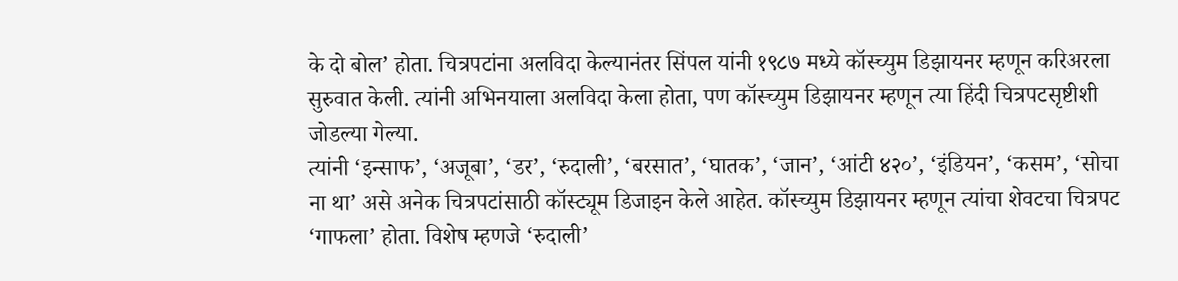के दो बोल’ होता. चित्रपटांना अलविदा केल्यानंतर सिंपल यांनी १९८७ मध्ये कॉस्च्युम डिझायनर म्हणून करिअरला सुरुवात केली. त्यांनी अभिनयाला अलविदा केला होता, पण कॉस्च्युम डिझायनर म्हणून त्या हिंदी चित्रपटसृष्टीशी जोडल्या गेल्या.
त्यांनी ‘इन्साफ’, ‘अजूबा’, ‘डर’, ‘रुदाली’, ‘बरसात’, ‘घातक’, ‘जान’, ‘आंटी ४२०’, ‘इंडियन’, ‘कसम’, ‘सोचा ना था’ असे अनेक चित्रपटांसाठी कॉस्ट्यूम डिजाइन केले आहेत. कॉस्च्युम डिझायनर म्हणून त्यांचा शेवटचा चित्रपट ‘गाफला’ होता. विशेष म्हणजे ‘रुदाली’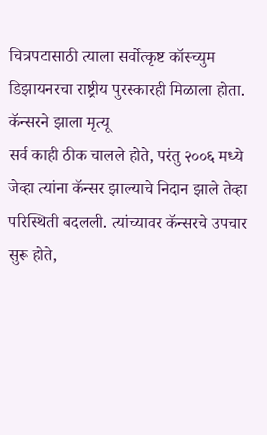चित्रपटासाठी त्याला सर्वोत्कृष्ट कॉस्च्युम डिझायनरचा राष्ट्रीय पुरस्कारही मिळाला होता.
कॅन्सरने झाला मृत्यू
सर्व काही ठीक चालले होते, परंतु २००६ मध्ये जेव्हा त्यांना कॅन्सर झाल्याचे निदान झाले तेव्हा परिस्थिती बदलली. त्यांच्यावर कॅन्सरचे उपचार सुरू होते,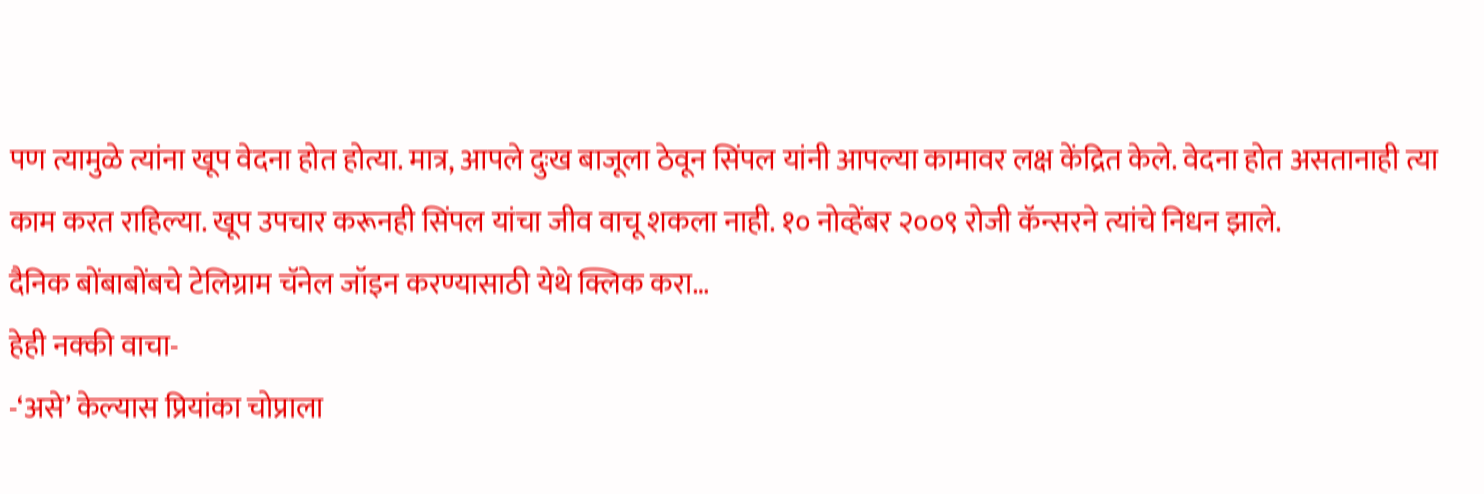पण त्यामुळे त्यांना खूप वेदना होत होत्या. मात्र, आपले दुःख बाजूला ठेवून सिंपल यांनी आपल्या कामावर लक्ष केंद्रित केले. वेदना होत असतानाही त्या काम करत राहिल्या. खूप उपचार करूनही सिंपल यांचा जीव वाचू शकला नाही. १० नोव्हेंबर २००९ रोजी कॅन्सरने त्यांचे निधन झाले.
दैनिक बोंबाबोंबचे टेलिग्राम चॅनेल जॉइन करण्यासाठी येथे क्लिक करा…
हेही नक्की वाचा-
-‘असे’ केल्यास प्रियांका चोप्राला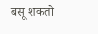बसू शकतो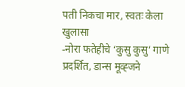पती निकचा मार, स्वतः केला खुलासा
-नोरा फतेहीचे ‘कुसु कुसु’ गाणे प्रदर्शित, डान्स मूव्ह्जने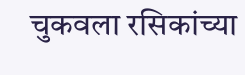चुकवला रसिकांच्या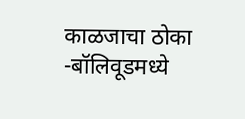काळजाचा ठोका
-बॉलिवूडमध्ये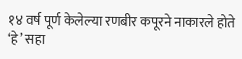१४ वर्ष पूर्ण केलेल्या रणबीर कपूरने नाकारले होते ‘हे’ सहा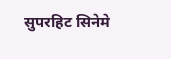सुपरहिट सिनेमे